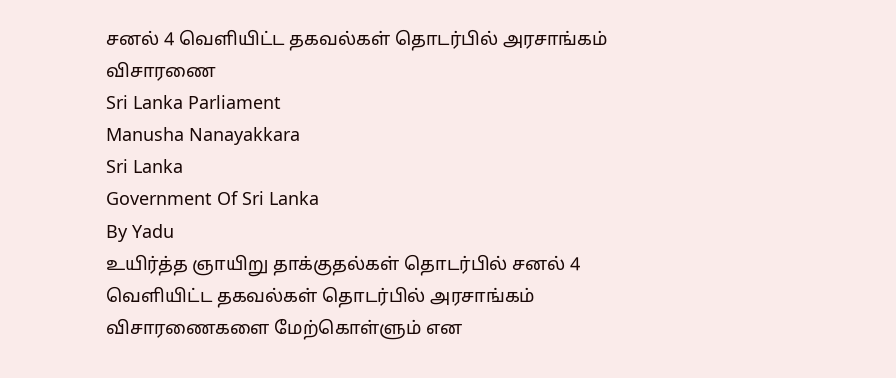சனல் 4 வெளியிட்ட தகவல்கள் தொடர்பில் அரசாங்கம் விசாரணை
Sri Lanka Parliament
Manusha Nanayakkara
Sri Lanka
Government Of Sri Lanka
By Yadu
உயிர்த்த ஞாயிறு தாக்குதல்கள் தொடர்பில் சனல் 4 வெளியிட்ட தகவல்கள் தொடர்பில் அரசாங்கம் விசாரணைகளை மேற்கொள்ளும் என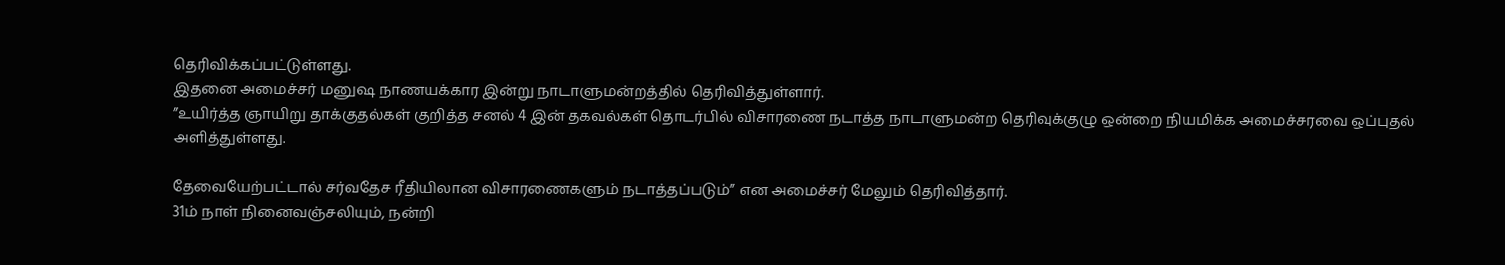தெரிவிக்கப்பட்டுள்ளது.
இதனை அமைச்சர் மனுஷ நாணயக்கார இன்று நாடாளுமன்றத்தில் தெரிவித்துள்ளார்.
”உயிர்த்த ஞாயிறு தாக்குதல்கள் குறித்த சனல் 4 இன் தகவல்கள் தொடர்பில் விசாரணை நடாத்த நாடாளுமன்ற தெரிவுக்குழு ஒன்றை நியமிக்க அமைச்சரவை ஒப்புதல் அளித்துள்ளது.

தேவையேற்பட்டால் சர்வதேச ரீதியிலான விசாரணைகளும் நடாத்தப்படும்” என அமைச்சர் மேலும் தெரிவித்தார்.
31ம் நாள் நினைவஞ்சலியும், நன்றி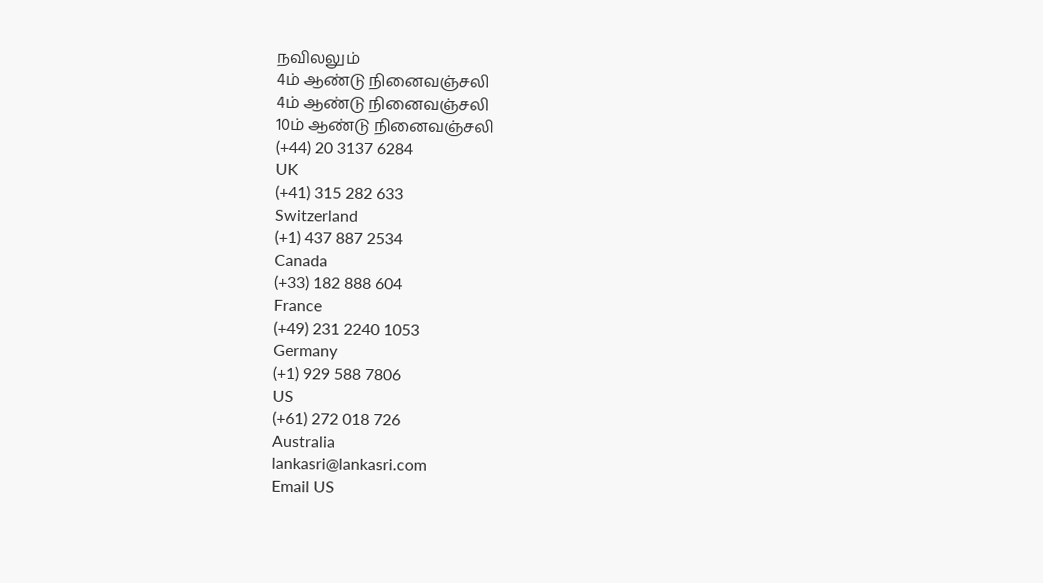நவிலலும்
4ம் ஆண்டு நினைவஞ்சலி
4ம் ஆண்டு நினைவஞ்சலி
10ம் ஆண்டு நினைவஞ்சலி
(+44) 20 3137 6284
UK
(+41) 315 282 633
Switzerland
(+1) 437 887 2534
Canada
(+33) 182 888 604
France
(+49) 231 2240 1053
Germany
(+1) 929 588 7806
US
(+61) 272 018 726
Australia
lankasri@lankasri.com
Email US